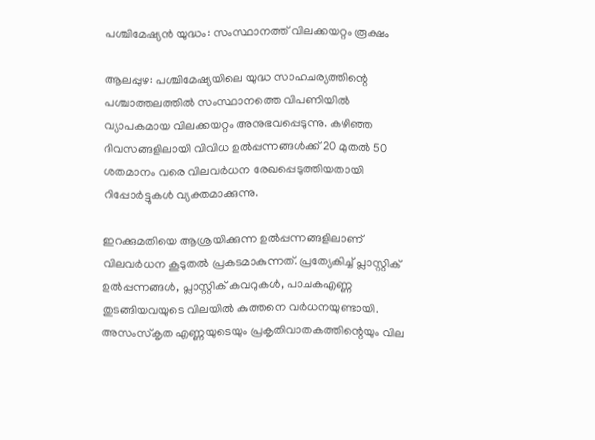പശ്ചിമേഷ്യൻ യുദ്ധം: സംസ്ഥാനത്ത് വിലക്കയറ്റം രൂക്ഷം

ആലപ്പുഴ: പശ്ചിമേഷ്യയിലെ യുദ്ധ സാഹചര്യത്തിന്റെ പശ്ചാത്തലത്തിൽ സംസ്ഥാനത്തെ വിപണിയിൽ വ്യാപകമായ വിലക്കയറ്റം അനുഭവപ്പെടുന്നു. കഴിഞ്ഞ ദിവസങ്ങളിലായി വിവിധ ഉൽപ്പന്നങ്ങൾക്ക് 20 മുതൽ 50 ശതമാനം വരെ വിലവർധന രേഖപ്പെടുത്തിയതായി റിപ്പോർട്ടുകൾ വ്യക്തമാക്കുന്നു.

ഇറക്കുമതിയെ ആശ്രയിക്കുന്ന ഉൽപ്പന്നങ്ങളിലാണ് വിലവർധന കൂടുതൽ പ്രകടമാകുന്നത്. പ്രത്യേകിച്ച് പ്ലാസ്റ്റിക് ഉൽപ്പന്നങ്ങൾ, പ്ലാസ്റ്റിക് കവറുകൾ, പാചകഎണ്ണ തുടങ്ങിയവയുടെ വിലയിൽ കുത്തനെ വർധനയുണ്ടായി. അസംസ്കൃത എണ്ണയുടെയും പ്രകൃതിവാതകത്തിന്റെയും വില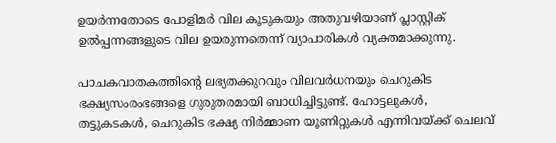ഉയർന്നതോടെ പോളിമർ വില കൂടുകയും അതുവഴിയാണ് പ്ലാസ്റ്റിക് ഉൽപ്പന്നങ്ങളുടെ വില ഉയരുന്നതെന്ന് വ്യാപാരികൾ വ്യക്തമാക്കുന്നു.

പാചകവാതകത്തിന്റെ ലഭ്യതക്കുറവും വിലവർധനയും ചെറുകിട ഭക്ഷ്യസംരംഭങ്ങളെ ഗുരുതരമായി ബാധിച്ചിട്ടുണ്ട്. ഹോട്ടലുകൾ, തട്ടുകടകൾ, ചെറുകിട ഭക്ഷ്യ നിർമ്മാണ യൂണിറ്റുകൾ എന്നിവയ്ക്ക് ചെലവ്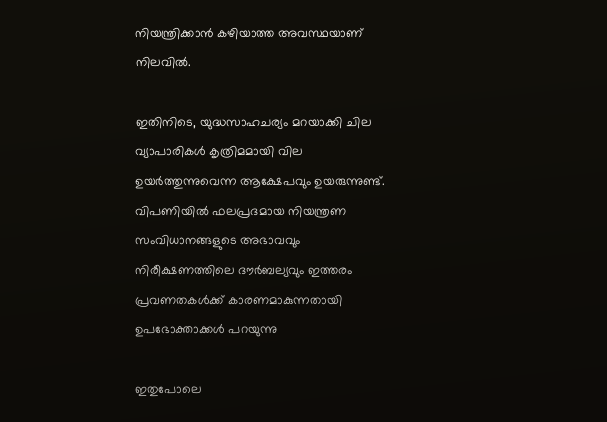നിയന്ത്രിക്കാൻ കഴിയാത്ത അവസ്ഥയാണ് നിലവിൽ.

ഇതിനിടെ, യുദ്ധസാഹചര്യം മറയാക്കി ചില വ്യാപാരികൾ കൃത്രിമമായി വില ഉയർത്തുന്നുവെന്ന ആക്ഷേപവും ഉയരുന്നുണ്ട്. വിപണിയിൽ ഫലപ്രദമായ നിയന്ത്രണ സംവിധാനങ്ങളുടെ അഭാവവും നിരീക്ഷണത്തിലെ ദൗർബല്യവും ഇത്തരം പ്രവണതകൾക്ക് കാരണമാകുന്നതായി ഉപഭോക്താക്കൾ പറയുന്നു

ഇതുപോലെ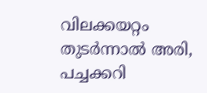വിലക്കയറ്റം തുടർന്നാൽ അരി, പച്ചക്കറി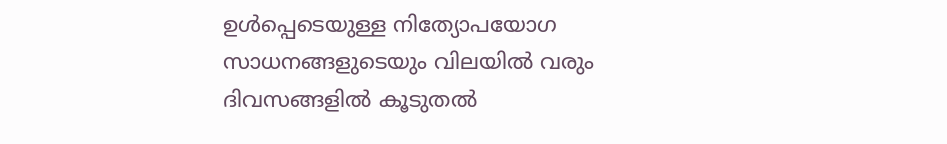ഉൾപ്പെടെയുള്ള നിത്യോപയോഗ സാധനങ്ങളുടെയും വിലയിൽ വരും ദിവസങ്ങളിൽ കൂടുതൽ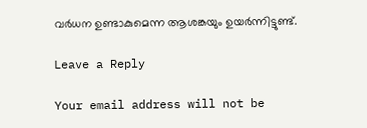വർധന ഉണ്ടാകുമെന്ന ആശങ്കയും ഉയർന്നിട്ടുണ്ട്.

Leave a Reply

Your email address will not be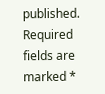published. Required fields are marked *